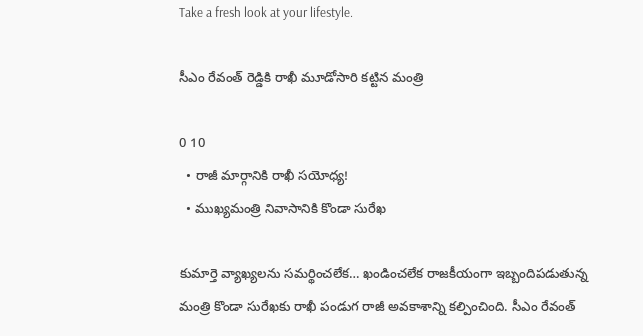Take a fresh look at your lifestyle.

సీఎం రేవంత్ రెడ్డికి రాఖీ మూడోసారి క‌ట్టిన మంత్రి

0 10
  • రాజీ మార్గానికి రాఖీ స‌యోధ్య‌!
  • ముఖ్య‌మంత్రి నివాసానికి కొండా సురేఖ‌

కుమార్తె వ్యాఖ్య‌ల‌ను స‌మ‌ర్థించ‌లేక‌… ఖండించ‌లేక రాజ‌కీయంగా ఇబ్బందిప‌డుతున్న మంత్రి కొండా సురేఖ‌కు రాఖీ పండుగ రాజీ అవ‌కాశాన్ని క‌ల్పించింది. సీఎం రేవంత్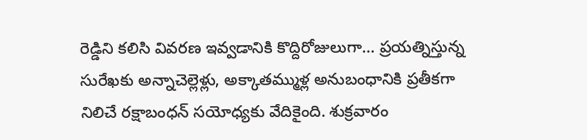రెడ్డిని క‌లిసి వివ‌ర‌ణ ఇవ్వ‌డానికి కొద్దిరోజులుగా… ప్ర‌య‌త్నిస్తున్న సురేఖ‌కు అన్నాచెల్లెళ్లు, అక్కాత‌మ్ముళ్ల అనుబంధానికి ప్ర‌తీక‌గా నిలిచే ర‌క్షాబంధ‌న్ స‌యోధ్య‌కు వేదికైంది. శుక్ర‌వారం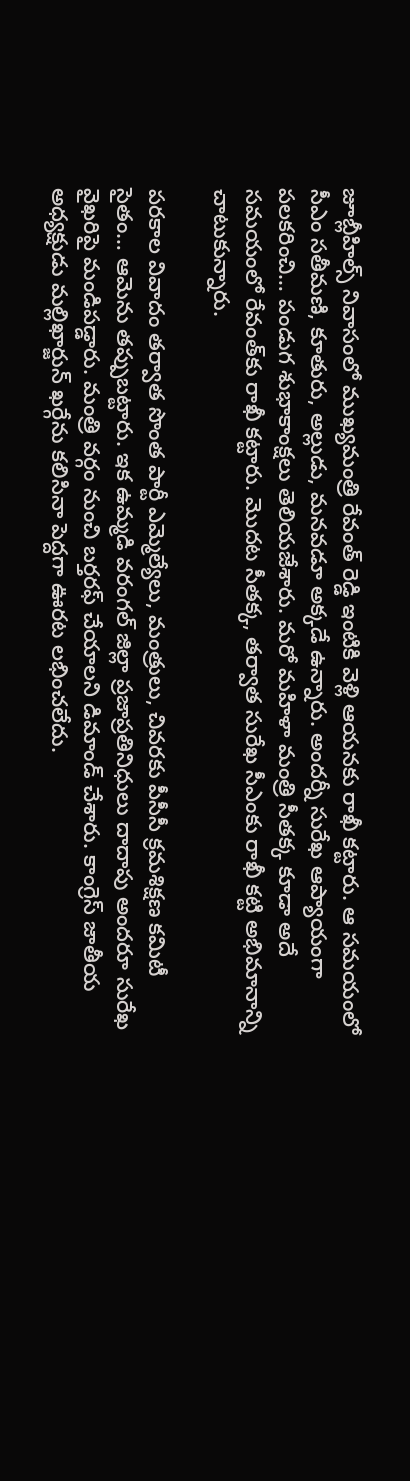జూబ్లీహిల్స్ నివాసంలో ముఖ్య‌మంత్రి రేవంత్ రెడ్డి ఇంటికి వెళ్లి ఆయ‌న‌కు రాఖీ క‌ట్టారు. ఆ స‌మయంలో సీఎం స‌తీమ‌ణి, కూతురు, అల్లుడు, మ‌న‌వ‌డూ అక్క‌డే ఉన్నారు. అంద‌ర్నీ సురేఖ ఆప్యాయంగా ప‌ల‌కరించి… పండుగ శుభాకాంక్ష‌లు తెలియ‌జేశారు. మ‌రో మ‌హిళా మంత్రి సీత‌క్క కూడా అదే స‌మ‌యంలో రేవంత్‌కు రాఖీ క‌ట్టారు. మొద‌ట సీత‌క్క‌, త‌ర్వాత సురేఖ సీఎంకు రాఖీ క‌ట్టి అభిమానాన్ని చాటుకున్నారు.

ప‌ర‌కాల వివాదం త‌ర్వాత సొంత పార్టీ ఎమ్మెల్యేలు, మంత్రులు, చివ‌ర‌కు పీసీసీ క్రమ‌శిక్ష‌ణ క‌మిటీ సైతం… ఆమెను త‌ప్పుబ‌ట్టారు. ఇక ఉమ్మ‌డి వ‌రంగ‌ల్ జిల్లా ప్ర‌జాప్ర‌తినిధులు దాదాపు అంద‌రూ సురేఖ వైఖ‌రిపై మండిప‌డ్డారు. మంత్రి వ‌ర్గం నుంచి బ‌ర్త‌ర‌ఫ్ చేయాల‌ని డిమాండ్ చేశారు. కాంగ్రెస్ జాతీయ అధ్య‌క్షుడు మ‌ల్లిఖార్జున్ ఖ‌ర్గేను కలిసినా పెద్ద‌గా ఊర‌ట ల‌భించ‌లేదు.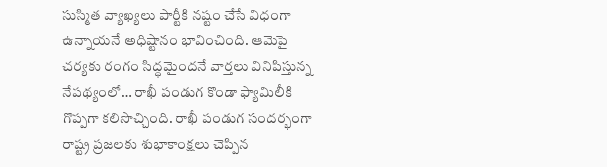సుస్మిత వ్యాఖ్య‌లు పార్టీకి న‌ష్టం చేసే విధంగా ఉన్నాయ‌నే అధిష్టానం భావించింది. ఆమెపై చ‌ర్య‌కు రంగం సిద్ధ‌మైంద‌నే వార్త‌లు వినిపిస్తున్న నేప‌థ్యంలో… రాఖీ పండుగ కొండా ఫ్యామిలీకి గొప్ప‌గా క‌లిసొచ్చింది. రాఖీ పండుగ సంద‌ర్భంగా రాష్ట్ర ప్ర‌జ‌ల‌కు శుభాకాంక్ష‌లు చెప్పిన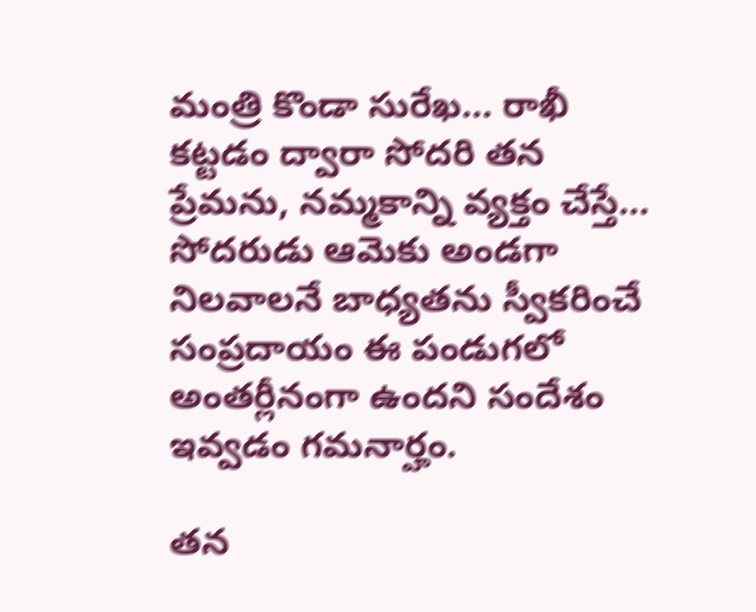మంత్రి కొండా సురేఖ… రాఖీ క‌ట్ట‌డం ద్వారా సోద‌రి త‌న ప్రేమ‌ను, న‌మ్మ‌కాన్ని వ్య‌క్తం చేస్తే… సోద‌రుడు ఆమెకు అండ‌గా నిల‌వాల‌నే బాధ్య‌త‌ను స్వీక‌రించే సంప్ర‌దాయం ఈ పండుగ‌లో అంత‌ర్లీనంగా ఉంద‌ని సందేశం ఇవ్వ‌డం గ‌మ‌నార్హం.

త‌న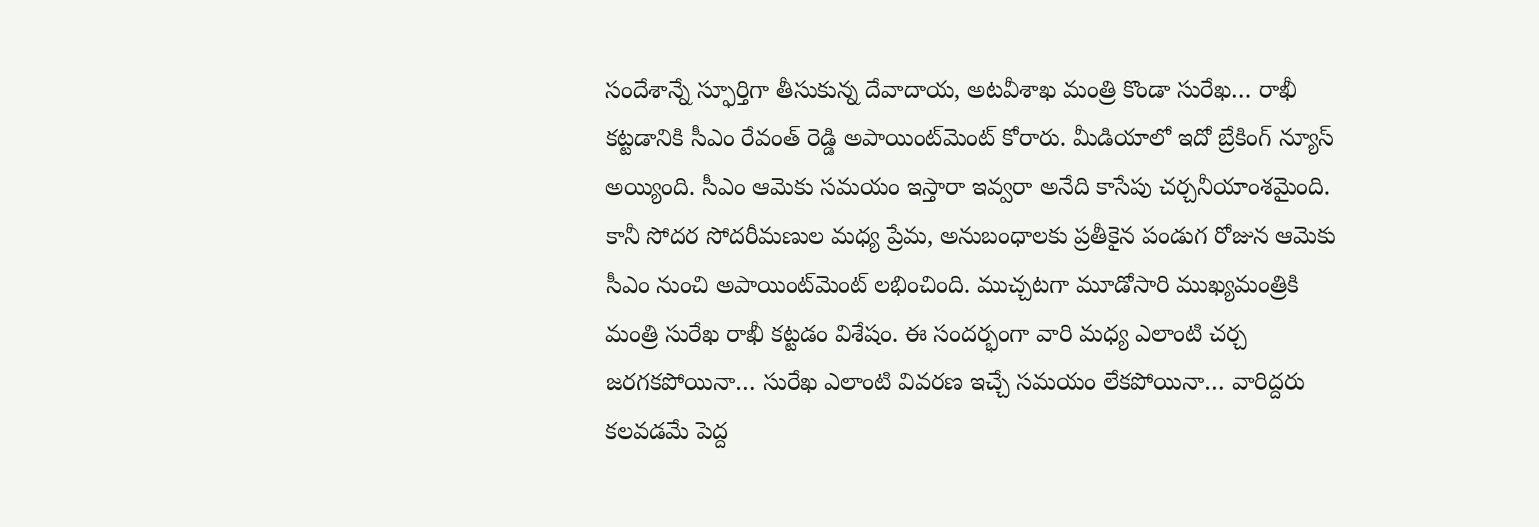సందేశాన్నే స్ఫూర్తిగా తీసుకున్న దేవాదాయ‌, అట‌వీశాఖ మంత్రి కొండా సురేఖ‌… రాఖీ క‌ట్ట‌డానికి సీఎం రేవంత్ రెడ్డి అపాయింట్‌మెంట్ కోరారు. మీడియాలో ఇదో బ్రేకింగ్ న్యూస్ అయ్యింది. సీఎం ఆమెకు స‌మ‌యం ఇస్తారా ఇవ్వ‌రా అనేది కాసేపు చ‌ర్చ‌నీయాంశ‌మైంది. కానీ సోద‌ర సోద‌రీమ‌ణుల మ‌ధ్య ప్రేమ‌, అనుబంధాల‌కు ప్ర‌తీకైన పండుగ రోజున ఆమెకు సీఎం నుంచి అపాయింట్‌మెంట్ ల‌భించింది. ముచ్చట‌గా మూడోసారి ముఖ్య‌మంత్రికి మంత్రి సురేఖ రాఖీ క‌ట్టడం విశేషం. ఈ సంద‌ర్భంగా వారి మ‌ధ్య ఎలాంటి చ‌ర్చ జ‌ర‌గ‌క‌పోయినా… సురేఖ ఎలాంటి వివ‌ర‌ణ ఇచ్చే స‌మ‌యం లేక‌పోయినా… వారిద్ద‌రు క‌ల‌వ‌డ‌మే పెద్ద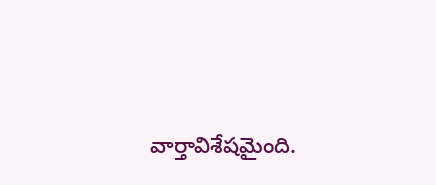వార్తావిశేష‌మైంది.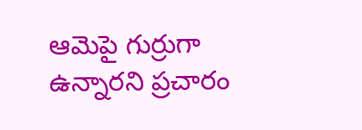ఆమెపై గుర్రుగా ఉన్నార‌ని ప్ర‌చారం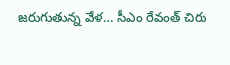జ‌రుగుతున్న వేళ‌… సీఎం రేవంత్ చిరు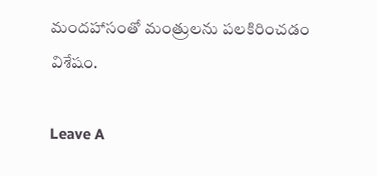మంద‌హాసంతో మంత్రుల‌ను ప‌ల‌కిరించడం విశేషం.

Leave A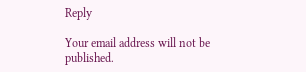Reply

Your email address will not be published.